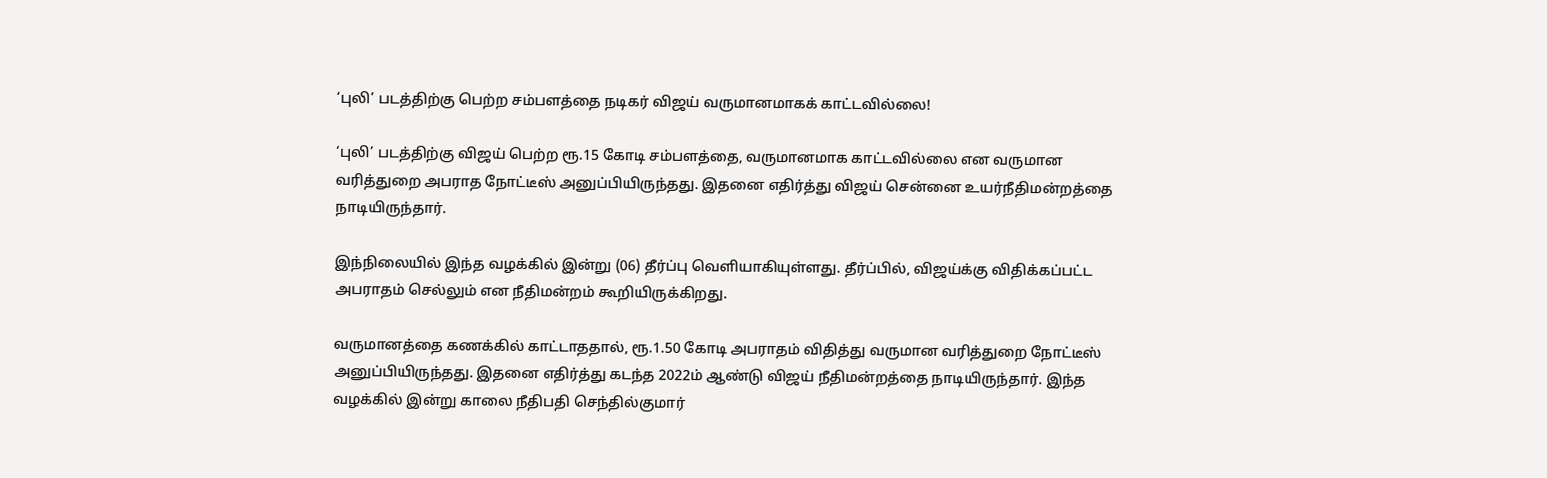‘புலி’ படத்திற்கு பெற்ற சம்பளத்தை நடிகர் விஜய் வருமானமாகக் காட்டவில்லை!

‘புலி’ படத்திற்கு விஜய் பெற்ற ரூ.15 கோடி சம்பளத்தை, வருமானமாக காட்டவில்லை என வருமான வரித்துறை அபராத நோட்டீஸ் அனுப்பியிருந்தது. இதனை எதிர்த்து விஜய் சென்னை உயர்நீதிமன்றத்தை நாடியிருந்தார்.

இந்நிலையில் இந்த வழக்கில் இன்று (06) தீர்ப்பு வெளியாகியுள்ளது. தீர்ப்பில், விஜய்க்கு விதிக்கப்பட்ட அபராதம் செல்லும் என நீதிமன்றம் கூறியிருக்கிறது.

வருமானத்தை கணக்கில் காட்டாததால், ரூ.1.50 கோடி அபராதம் விதித்து வருமான வரித்துறை நோட்டீஸ் அனுப்பியிருந்தது. இதனை எதிர்த்து கடந்த 2022ம் ஆண்டு விஜய் நீதிமன்றத்தை நாடியிருந்தார். இந்த வழக்கில் இன்று காலை நீதிபதி செந்தில்குமார்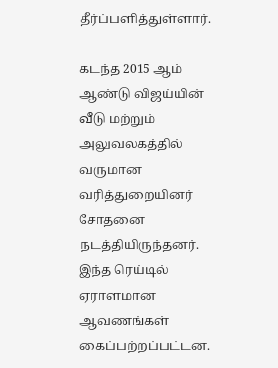தீர்ப்பளித்துள்ளார்.

கடந்த 2015 ஆம் ஆண்டு விஜய்யின் வீடு மற்றும் அலுவலகத்தில் வருமான வரித்துறையினர் சோதனை நடத்தியிருந்தனர். இந்த ரெய்டில் ஏராளமான ஆவணங்கள் கைப்பற்றப்பட்டன.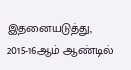இதனையடுத்து, 2015-16ஆம் ஆண்டில்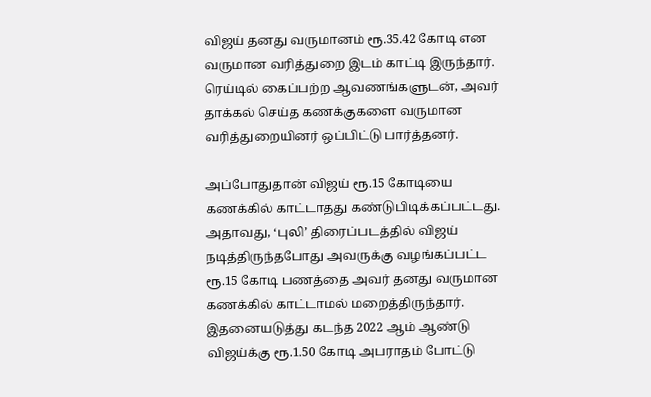விஜய் தனது வருமானம் ரூ.35.42 கோடி என வருமான வரித்துறை இடம் காட்டி இருந்தார். ரெய்டில் கைப்பற்ற ஆவணங்களுடன், அவர் தாக்கல் செய்த கணக்குகளை வருமான வரித்துறையினர் ஒப்பிட்டு பார்த்தனர்.

அப்போதுதான் விஜய் ரூ.15 கோடியை கணக்கில் காட்டாதது கண்டுபிடிக்கப்பட்டது. அதாவது, ‘புலி’ திரைப்படத்தில் விஜய் நடித்திருந்தபோது அவருக்கு வழங்கப்பட்ட ரூ.15 கோடி பணத்தை அவர் தனது வருமான கணக்கில் காட்டாமல் மறைத்திருந்தார். இதனையடுத்து கடந்த 2022 ஆம் ஆண்டு விஜய்க்கு ரூ.1.50 கோடி அபராதம் போட்டு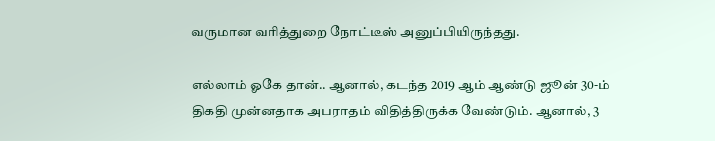வருமான வரித்துறை நோட்டீஸ் அனுப்பியிருந்தது.

எல்லாம் ஓகே தான்.. ஆனால், கடந்த 2019 ஆம் ஆண்டு ஜூன் 30-ம் திகதி முன்னதாக அபராதம் விதித்திருக்க வேண்டும். ஆனால், 3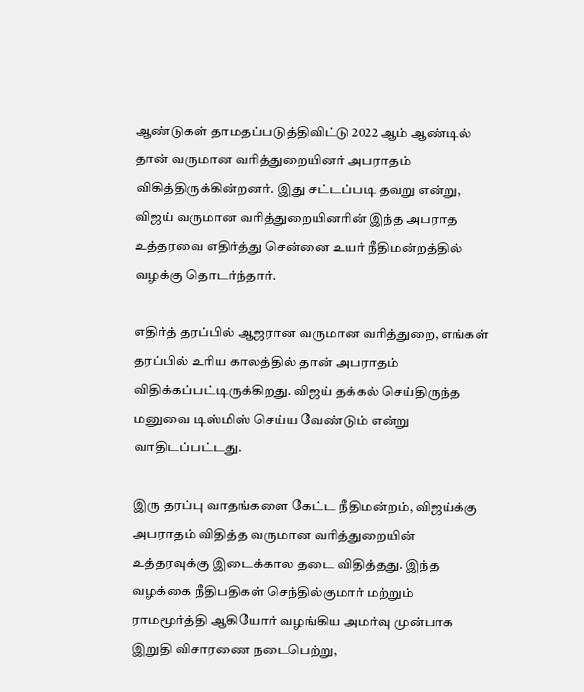ஆண்டுகள் தாமதப்படுத்திவிட்டு 2022 ஆம் ஆண்டில் தான் வருமான வரித்துறையினர் அபராதம் விகித்திருக்கின்றனர். இது சட்டப்படி தவறு என்று, விஜய் வருமான வரித்துறையினரின் இந்த அபராத உத்தரவை எதிர்த்து சென்னை உயர் நீதிமன்றத்தில் வழக்கு தொடர்ந்தார்.

எதிர்த் தரப்பில் ஆஜரான வருமான வரித்துறை, எங்கள் தரப்பில் உரிய காலத்தில் தான் அபராதம் விதிக்கப்பட்டிருக்கிறது. விஜய் தக்கல் செய்திருந்த மனுவை டிஸ்மிஸ் செய்ய வேண்டும் என்று வாதிடப்பட்டது.

இரு தரப்பு வாதங்களை கேட்ட நீதிமன்றம், விஜய்க்கு அபராதம் விதித்த வருமான வரித்துறையின் உத்தரவுக்கு இடைக்கால தடை விதித்தது. இந்த வழக்கை நீதிபதிகள் செந்தில்குமார் மற்றும் ராமமூர்த்தி ஆகியோர் வழங்கிய அமர்வு முன்பாக இறுதி விசாரணை நடைபெற்று,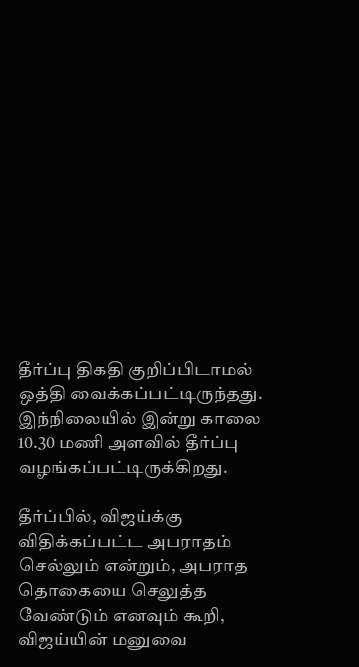தீர்ப்பு திகதி குறிப்பிடாமல் ஒத்தி வைக்கப்பட்டிருந்தது. இந்நிலையில் இன்று காலை 10.30 மணி அளவில் தீர்ப்பு வழங்கப்பட்டிருக்கிறது.

தீர்ப்பில், விஜய்க்கு விதிக்கப்பட்ட அபராதம் செல்லும் என்றும், அபராத தொகையை செலுத்த வேண்டும் எனவும் கூறி, விஜய்யின் மனுவை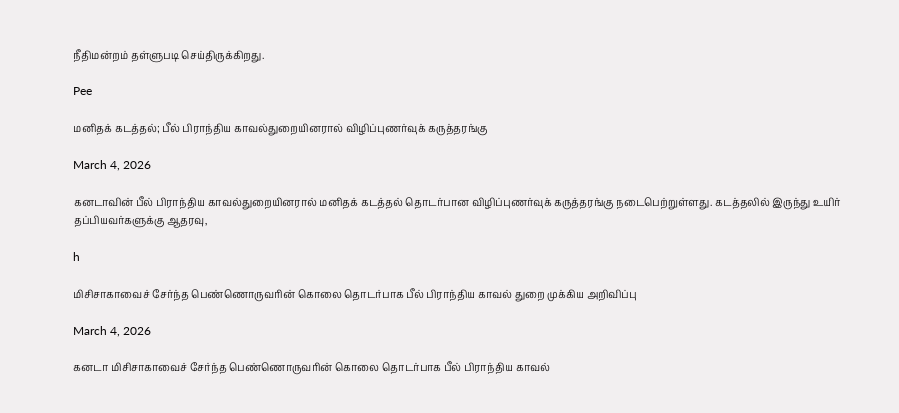நீதிமன்றம் தள்ளுபடி செய்திருக்கிறது.

Pee

மனிதக் கடத்தல்; பீல் பிராந்திய காவல்துறையினரால் விழிப்புணர்வுக் கருத்தரங்கு

March 4, 2026

கனடாவின் பீல் பிராந்திய காவல்துறையினரால் மனிதக் கடத்தல் தொடர்பான விழிப்புணர்வுக் கருத்தரங்கு நடைபெற்றுள்ளது. கடத்தலில் இருந்து உயிர் தப்பியவர்களுக்கு ஆதரவு,

h

மிசிசாகாவைச் சேர்ந்த பெண்ணொருவரின் கொலை தொடர்பாக பீல் பிராந்திய காவல் துறை முக்கிய அறிவிப்பு

March 4, 2026

கனடா மிசிசாகாவைச் சேர்ந்த பெண்ணொருவரின் கொலை தொடர்பாக பீல் பிராந்திய காவல்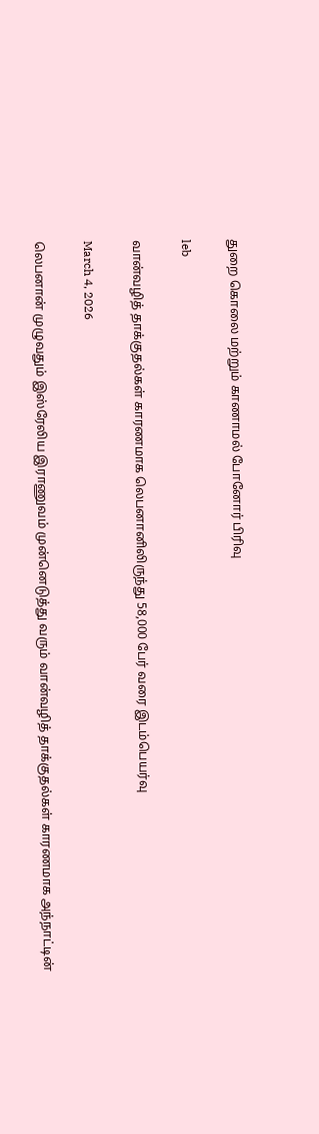துறை கொலை மற்றும் காணாமல் போனோர் பிரிவு

leb

வான்வழித் தாக்குதல்கள் காரணமாக லெபனானிலிருந்து 58,000 பேர் வரை இடம்பெயர்வு

March 4, 2026

லெபனான் முழுவதும் இஸ்ரேலிய இராணுவம் முன்னெடுத்து வரும் வான்வழித் தாக்குதல்கள் காரணமாக அந்நாட்டின்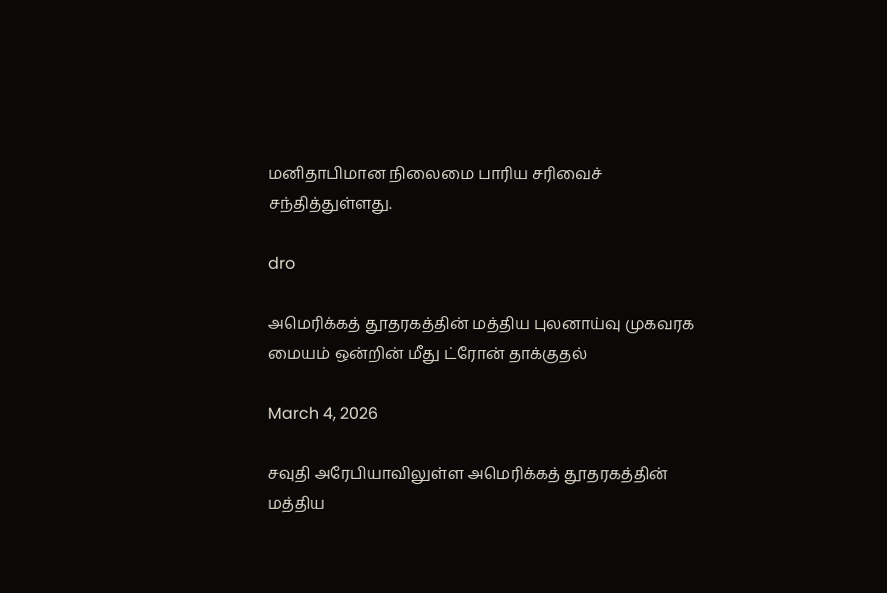மனிதாபிமான நிலைமை பாரிய சரிவைச் சந்தித்துள்ளது.

dro

அமெரிக்கத் தூதரகத்தின் மத்திய புலனாய்வு முகவரக மையம் ஒன்றின் மீது ட்ரோன் தாக்குதல்

March 4, 2026

சவுதி அரேபியாவிலுள்ள அமெரிக்கத் தூதரகத்தின் மத்திய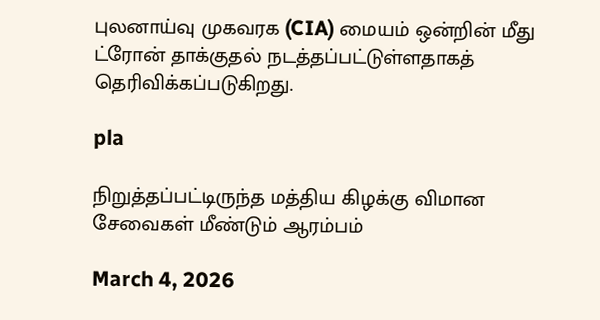புலனாய்வு முகவரக (CIA) மையம் ஒன்றின் மீது ட்ரோன் தாக்குதல் நடத்தப்பட்டுள்ளதாகத் தெரிவிக்கப்படுகிறது.

pla

நிறுத்தப்பட்டிருந்த மத்திய கிழக்கு விமான சேவைகள் மீண்டும் ஆரம்பம்

March 4, 2026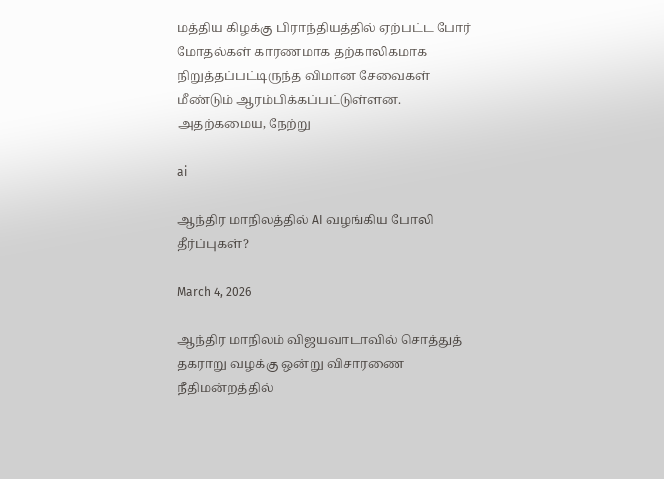மத்திய கிழக்கு பிராந்தியத்தில் ஏற்பட்ட போர் மோதல்கள் காரணமாக தற்காலிகமாக நிறுத்தப்பட்டிருந்த விமான சேவைகள் மீண்டும் ஆரம்பிக்கப்பட்டுள்ளன. அதற்கமைய, நேற்று

ai

ஆந்திர மாநிலத்தில் AI வழங்கிய போலி தீர்ப்புகள்?

March 4, 2026

ஆந்திர மாநிலம் விஜயவாடாவில் சொத்துத் தகராறு வழக்கு ஒன்று விசாரணை நீதிமன்றத்தில்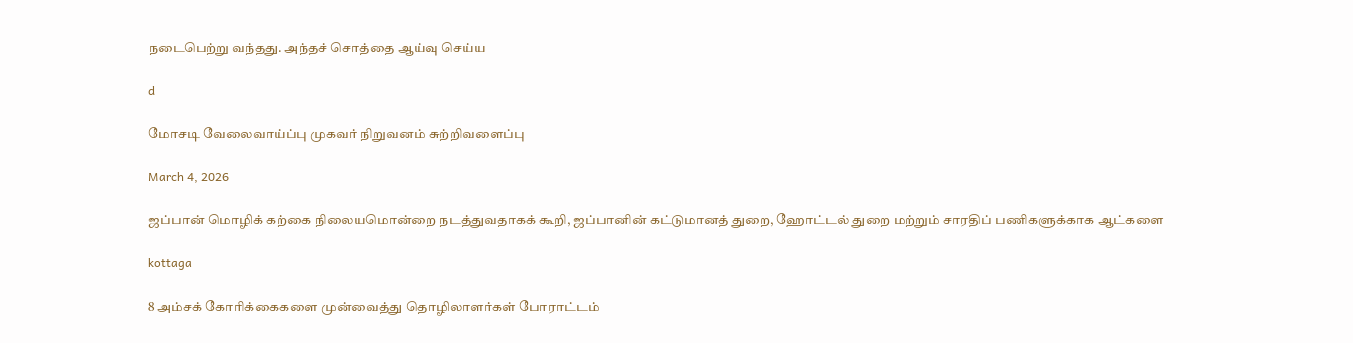நடைபெற்று வந்தது. அந்தச் சொத்தை ஆய்வு செய்ய

d

மோசடி வேலைவாய்ப்பு முகவர் நிறுவனம் சுற்றிவளைப்பு

March 4, 2026

ஜப்பான் மொழிக் கற்கை நிலையமொன்றை நடத்துவதாகக் கூறி, ஜப்பானின் கட்டுமானத் துறை, ஹோட்டல் துறை மற்றும் சாரதிப் பணிகளுக்காக ஆட்களை

kottaga

8 அம்சக் கோரிக்கைகளை முன்வைத்து தொழிலாளர்கள் போராட்டம்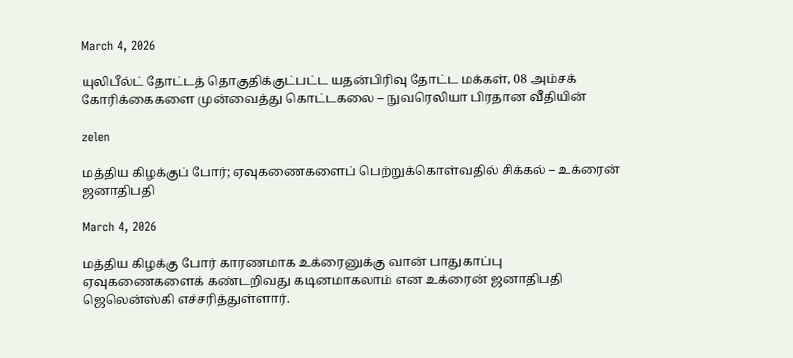March 4, 2026

யுலிபீல்ட் தோட்டத் தொகுதிக்குட்பட்ட யதன்பிரிவு தோட்ட மக்கள், 08 அம்சக் கோரிக்கைகளை முன்வைத்து கொட்டகலை – நுவரெலியா பிரதான வீதியின்

zelen

மத்திய கிழக்குப் போர்; ஏவுகணைகளைப் பெற்றுக்கொள்வதில் சிக்கல் – உக்ரைன் ஜனாதிபதி

March 4, 2026

மத்திய கிழக்கு போர் காரணமாக உக்ரைனுக்கு வான் பாதுகாப்பு ஏவுகணைகளைக் கண்டறிவது கடினமாகலாம் என உக்ரைன் ஜனாதிபதி ஜெலென்ஸ்கி எச்சரித்துள்ளார்.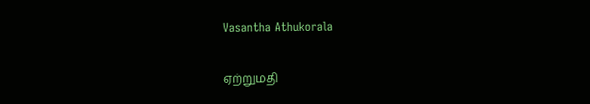Vasantha Athukorala

ஏற்றுமதி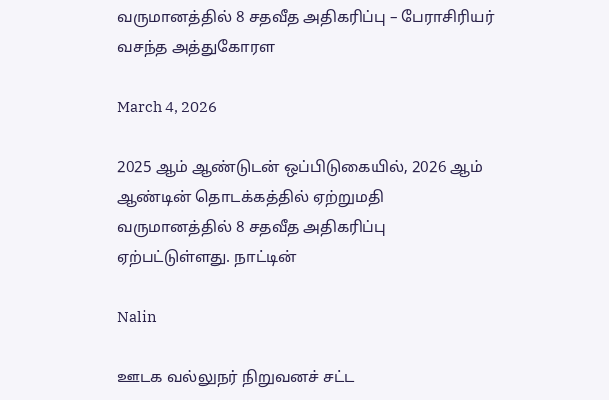வருமானத்தில் 8 சதவீத அதிகரிப்பு – பேராசிரியர் வசந்த அத்துகோரள

March 4, 2026

2025 ஆம் ஆண்டுடன் ஒப்பிடுகையில், 2026 ஆம் ஆண்டின் தொடக்கத்தில் ஏற்றுமதி வருமானத்தில் 8 சதவீத அதிகரிப்பு ஏற்பட்டுள்ளது. நாட்டின்

Nalin

ஊடக வல்லுநர் நிறுவனச் சட்ட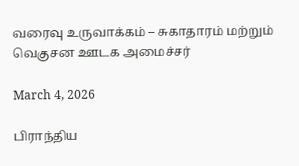வரைவு உருவாக்கம் – சுகாதாரம் மற்றும் வெகுசன ஊடக அமைச்சர்

March 4, 2026

பிராந்திய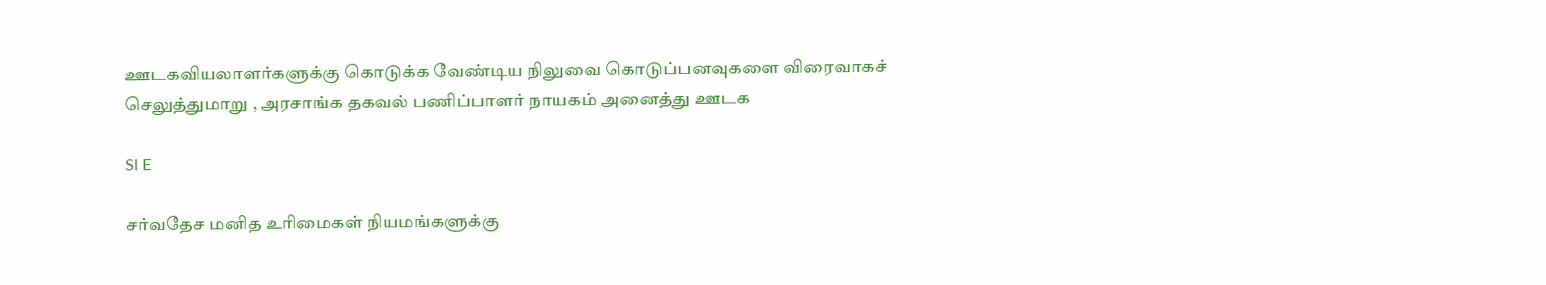ஊடகவியலாளர்களுக்கு கொடுக்க வேண்டிய நிலுவை கொடுப்பனவுகளை விரைவாகச் செலுத்துமாறு , அரசாங்க தகவல் பணிப்பாளர் நாயகம் அனைத்து ஊடக

Sl E

சர்வதேச மனித உரிமைகள் நியமங்களுக்கு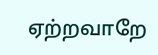ஏற்றவாறே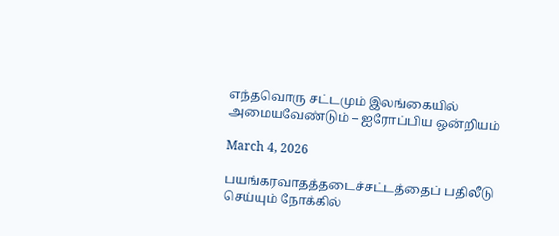எந்தவொரு சட்டமும் இலங்கையில் அமையவேண்டும் – ஐரோப்பிய ஒன்றியம்

March 4, 2026

பயங்கரவாதத்தடைச்சட்டத்தைப் பதிலீடு செய்யும் நோக்கில்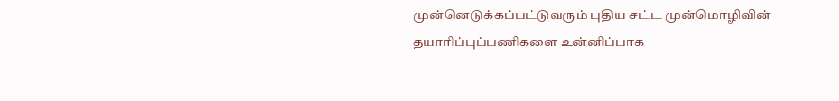முன்னெடுக்கப்பட்டுவரும் புதிய சட்ட முன்மொழிவின் தயாரிப்புப்பணிகளை உன்னிப்பாக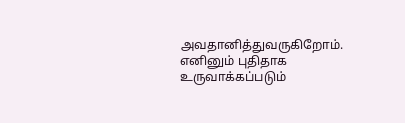அவதானித்துவருகிறோம். எனினும் புதிதாக உருவாக்கப்படும்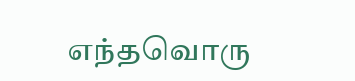எந்தவொரு